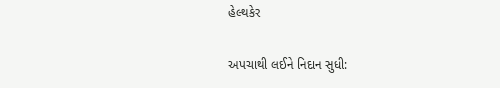હેલ્થકેર

અપચાથી લઈને નિદાન સુધી: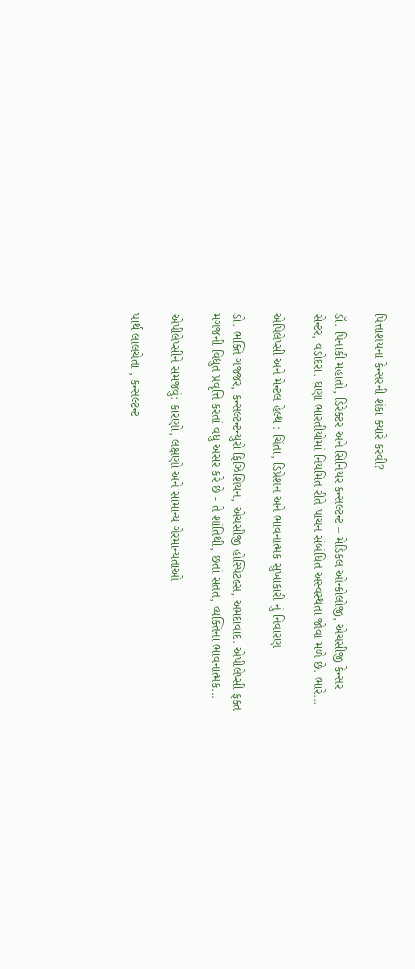પિત્તાશયના કેન્સરની શંકા ક્યારે કરવી?

ડૉ. પિનાકી મહાતો, ડિરેક્ટર અને સિનિયર કન્સલ્ટન્ટ – મેડિકલ ઓન્કોલોજી, એચસીજી કેન્સર સેન્ટર, વડોદરા. ઘણા ભારતીયોમાં નિયમિત રીતે પાચન સંબંધિત અસ્વસ્થતા જોવા મળે છે. ભારે...

એપિલેપ્સી અને મેન્ટલ હેલ્થ : ચિંતા, ડિપ્રેશન અને ભાવનાત્મક સુખાકારી નું નિવારણ

ડો. ભક્તિ ગજ્જર, કન્સલ્ટન્ટન્યુરો ફિઝિશિયન, એચસીજી હોસ્પિટલ્સ, અમદાવાદ. એપીલેપ્સી ફક્ત મગજની વિદ્યુત પ્રવૃત્તિ કરતાં વધુ અસર કરે છે - તે શાંતિથી, છતાં સતત, વ્યક્તિના ભાવનાત્મક...

એપીલેપ્સીને સમજવું: કારણો, લક્ષણો અને સામાન્ય ગેરમાન્યતાઓ

પાર્થ લાલચેતા , કન્સલ્ટન્ટ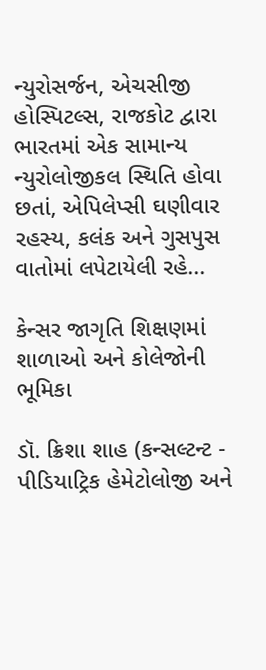ન્યુરોસર્જન, એચસીજી હોસ્પિટલ્સ, રાજકોટ દ્વારા ભારતમાં એક સામાન્ય ન્યુરોલોજીકલ સ્થિતિ હોવા છતાં, એપિલેપ્સી ઘણીવાર રહસ્ય, કલંક અને ગુસપુસ વાતોમાં લપેટાયેલી રહે...

કેન્સર જાગૃતિ શિક્ષણમાં શાળાઓ અને કોલેજોની ભૂમિકા

ડૉ. ક્રિશા શાહ (કન્સલ્ટન્ટ - પીડિયાટ્રિક હેમેટોલોજી અને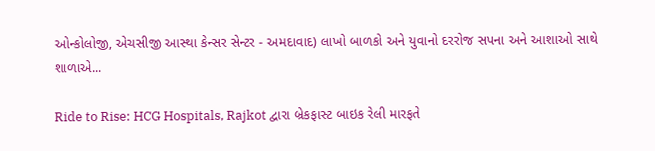ઓન્કોલોજી, એચસીજી આસ્થા કેન્સર સેન્ટર - અમદાવાદ) લાખો બાળકો અને યુવાનો દરરોજ સપના અને આશાઓ સાથે શાળાએ...

Ride to Rise: HCG Hospitals, Rajkot દ્વારા બ્રેકફાસ્ટ બાઇક રેલી મારફતે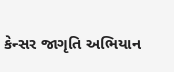કેન્સર જાગૃતિ અભિયાન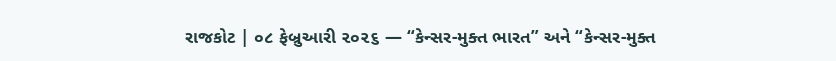રાજકોટ | ૦૮ ફેબ્રુઆરી ૨૦૨૬ — “કેન્સર-મુક્ત ભારત” અને “કેન્સર-મુક્ત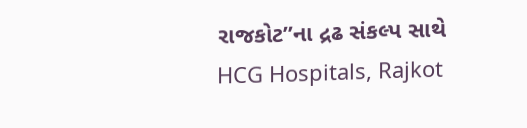રાજકોટ”ના દ્રઢ સંકલ્પ સાથે HCG Hospitals, Rajkot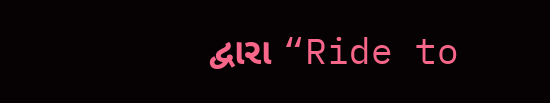દ્વારા “Ride to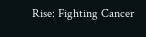Rise: Fighting Cancer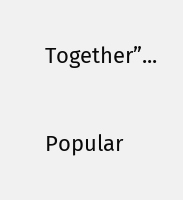Together”...

Popular